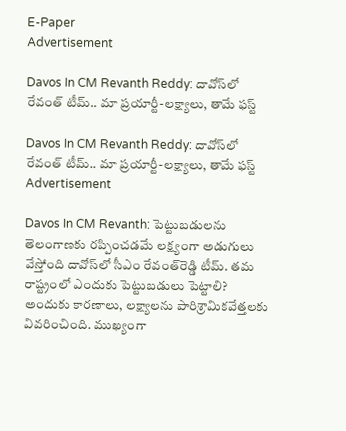E-Paper
Advertisement

Davos In CM Revanth Reddy: దావోస్‌లో రేవంత్ టీమ్.. మా ప్రయార్టీ-లక్ష్యాలు, తామే ఫస్ట్

Davos In CM Revanth Reddy: దావోస్‌లో రేవంత్ టీమ్.. మా ప్రయార్టీ-లక్ష్యాలు, తామే ఫస్ట్
Advertisement

Davos In CM Revanth: పెట్టుబడులను తెలంగాణకు రప్పించడమే లక్ష్యంగా అడుగులు వేస్తోంది దావోస్‌లో సీఎం రేవంత్‌రెడ్డి టీమ్. తమ రాష్ట్రంలో ఎందుకు పెట్టుబడులు పెట్టాలి? అందుకు కారణాలు, లక్ష్యాలను పారిశ్రామికవేత్తలకు వివరించింది. ముఖ్యంగా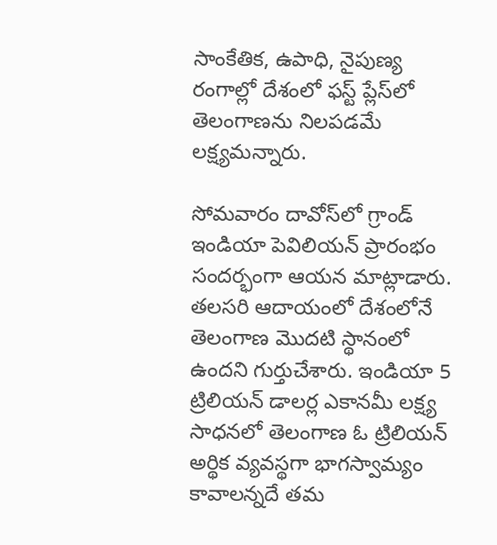సాంకేతిక, ఉపాధి, నైపుణ్య రంగాల్లో దేశంలో ఫస్ట్ ప్లేస్‌లో తెలంగాణను నిలపడమే లక్ష్యమన్నారు.

సోమవారం దావోస్‌లో గ్రాండ్ ఇండియా పెవిలియన్ ప్రారంభం సందర్భంగా ఆయన మాట్లాడారు. తలసరి ఆదాయంలో దేశంలోనే తెలంగాణ మొదటి స్థానంలో ఉందని గుర్తుచేశారు. ఇండియా 5 ట్రిలియన్ డాలర్ల ఎకానమీ లక్ష్య సాధనలో తెలంగాణ ఓ ట్రిలియన్ అర్థిక వ్యవస్థగా భాగస్వామ్యం కావాలన్నదే తమ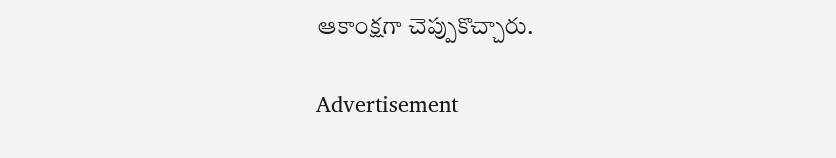ఆకాంక్షగా చెప్పుకొచ్చారు.

Advertisement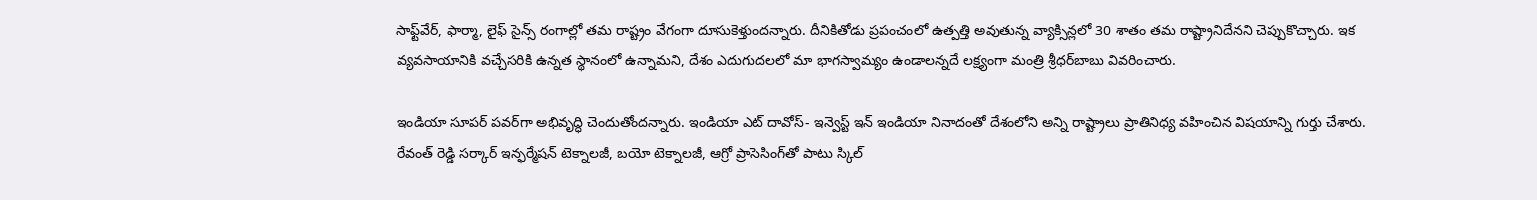సాఫ్ట్‌వేర్, ఫార్మా, లైఫ్ సైన్స్ రంగాల్లో తమ రాష్ట్రం వేగంగా దూసుకెళ్తుందన్నారు. దీనికితోడు ప్రపంచంలో ఉత్పత్తి అవుతున్న వ్యాక్సిన్లలో 30 శాతం తమ రాష్ట్రానిదేనని చెప్పుకొచ్చారు. ఇక వ్యవసాయానికి వచ్చేసరికి ఉన్నత స్థానంలో ఉన్నామని, దేశం ఎదుగుదలలో మా భాగస్వామ్యం ఉండాలన్నదే లక్ష్యంగా మంత్రి శ్రీధర్‌బాబు వివరించారు.

ఇండియా సూపర్ పవర్‌గా అభివృద్ధి చెందుతోందన్నారు. ఇండియా ఎట్ దావోస్- ఇన్వెస్ట్ ఇన్ ఇండియా నినాదంతో దేశంలోని అన్ని రాష్ట్రాలు ప్రాతినిధ్య వహించిన విషయాన్ని గుర్తు చేశారు. రేవంత్ రెడ్డి సర్కార్ ఇన్ఫర్మేషన్ టెక్నాలజీ, బయో టెక్నాలజీ, ఆగ్రో ప్రాసెసింగ్‌తో పాటు స్కిల్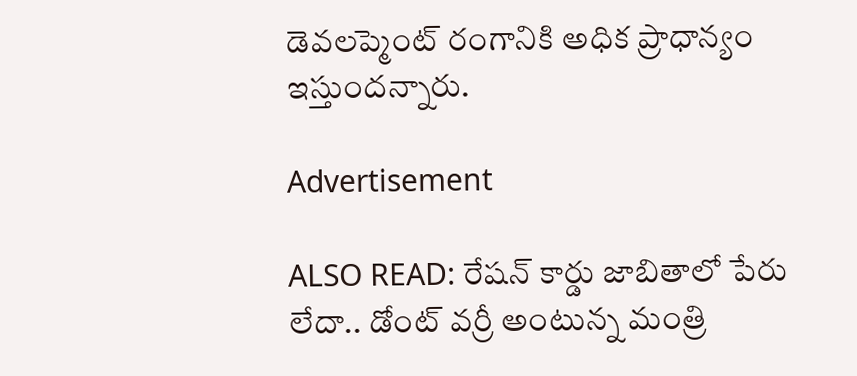డెవలప్మెంట్ రంగానికి అధిక ప్రాధాన్యం ఇస్తుందన్నారు.

Advertisement

ALSO READ: రేషన్ కార్డు జాబితాలో పేరు లేదా.. డోంట్ వర్రీ అంటున్న మంత్రి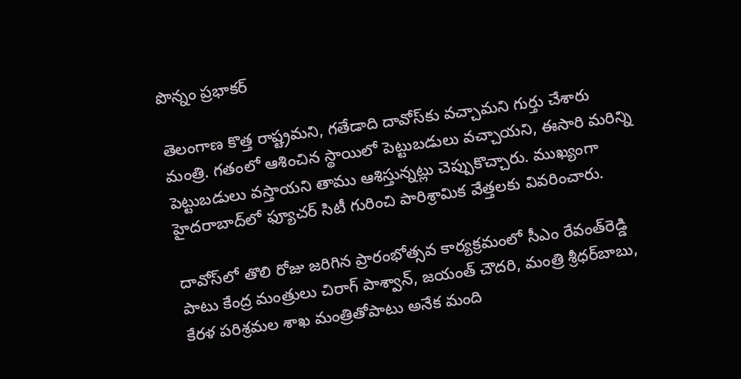పొన్నం ప్రభాకర్

తెలంగాణ కొత్త రాష్ట్రమని, గతేడాది దావోస్‌కు వచ్చామని గుర్తు చేశారు మంత్రి. గతంలో ఆశించిన స్థాయిలో పెట్టుబడులు వచ్చాయని, ఈసారి మరిన్ని పెట్టుబడులు వస్తాయని తాము ఆశిస్తున్నట్లు చెప్పుకొచ్చారు. ముఖ్యంగా హైదరాబాద్‌లో ఫ్యూచర్ సిటీ గురించి పారిశ్రామిక వేత్తలకు వివరించారు.

దావోస్‌లో తొలి రోజు జరిగిన ప్రారంభోత్సవ కార్యక్రమంలో సీఎం రేవంత్‌రెడ్డి పాటు కేంద్ర మంత్రులు చిరాగ్ పాశ్వాన్, జయంత్ చౌదరి, మంత్రి శ్రీధర్‌బాబు, కేరళ పరిశ్రమల శాఖ మంత్రితోపాటు అనేక మంది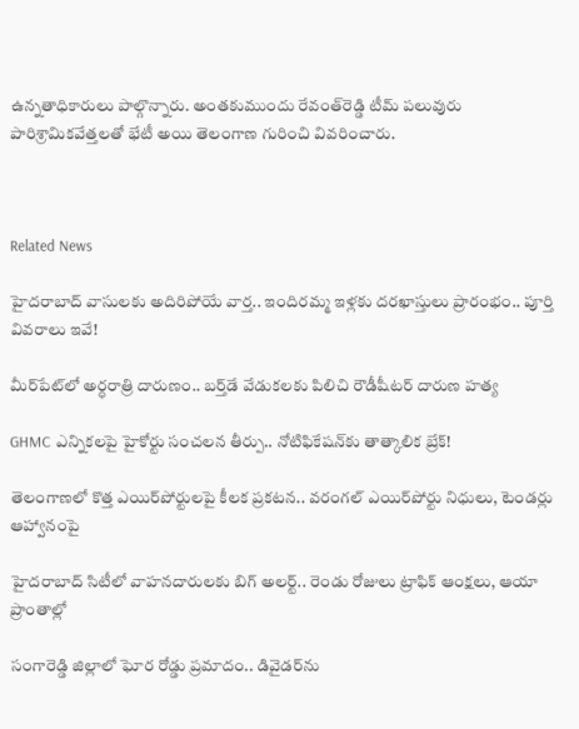ఉన్నతాధికారులు పాల్గొన్నారు. అంతకుముందు రేవంత్‌రెడ్డి టీమ్ పలువురు పారిశ్రామికవేత్తలతో భేటీ అయి తెలంగాణ గురించి వివరించారు.



Related News

హైదరాబాద్‌ వాసులకు అదిరిపోయే వార్త.. ఇందిరమ్మ ఇళ్లకు దరఖాస్తులు ప్రారంభం.. పూర్తి వివరాలు ఇవే!

మీర్‌పేట్‌లో అర్ధరాత్రి దారుణం.. బర్త్‌డే వేడుకలకు పిలిచి రౌడీషీటర్ దారుణ హత్య

GHMC ఎన్నికలపై హైకోర్టు సంచలన తీర్పు.. నోటిఫికేషన్‌కు తాత్కాలిక బ్రేక్!

తెలంగాణలో కొత్త ఎయిర్‌పోర్టులపై కీలక ప్రకటన.. వరంగల్ ఎయిర్‌పోర్టు నిధులు, టెండర్లు ఆహ్వానంపై

హైదరాబాద్ సిటీలో వాహనదారులకు బిగ్ అలర్ట్.. రెండు రోజులు ట్రాఫిక్ ఆంక్షలు, ఆయా ప్రాంతాల్లో

సంగారెడ్డి జిల్లాలో ఘోర రోడ్డు ప్రమాదం.. డివైడర్‌ను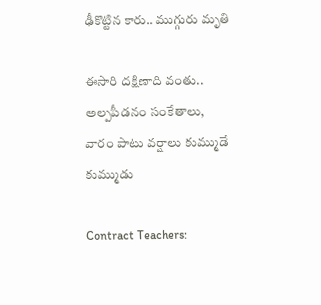ఢీకొట్టిన కారు.. ముగ్గురు మృతి

ఈసారి దక్షిణాది వంతు.. అల్పపీడనం సంకేతాలు, వారం పాటు వర్షాలు కుమ్ముడే కుమ్ముడు

Contract Teachers: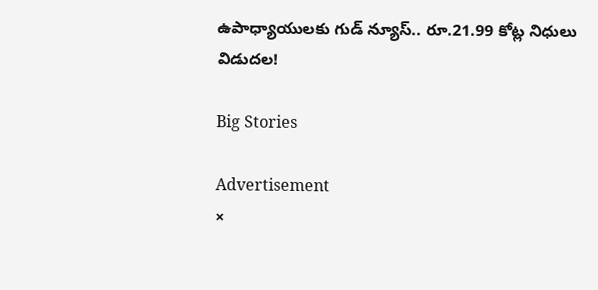ఉపాధ్యాయులకు గుడ్ న్యూస్.. రూ.21.99 కోట్ల నిధులు విడుదల!

Big Stories

Advertisement
×